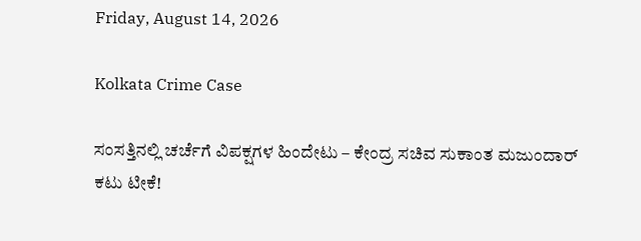Friday, August 14, 2026

Kolkata Crime Case

ಸಂಸತ್ತಿನಲ್ಲಿ ಚರ್ಚೆಗೆ ವಿಪಕ್ಷಗಳ ಹಿಂದೇಟು – ಕೇಂದ್ರ ಸಚಿವ ಸುಕಾಂತ ಮಜುಂದಾರ್ ಕಟು ಟೀಕೆ!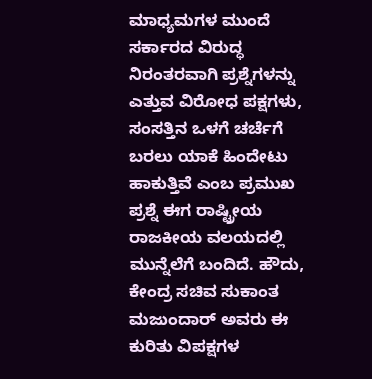ಮಾಧ್ಯಮಗಳ ಮುಂದೆ ಸರ್ಕಾರದ ವಿರುದ್ಧ ನಿರಂತರವಾಗಿ ಪ್ರಶ್ನೆಗಳನ್ನು ಎತ್ತುವ ವಿರೋಧ ಪಕ್ಷಗಳು, ಸಂಸತ್ತಿನ ಒಳಗೆ ಚರ್ಚೆಗೆ ಬರಲು ಯಾಕೆ ಹಿಂದೇಟು ಹಾಕುತ್ತಿವೆ ಎಂಬ ಪ್ರಮುಖ ಪ್ರಶ್ನೆ ಈಗ ರಾಷ್ಟ್ರೀಯ ರಾಜಕೀಯ ವಲಯದಲ್ಲಿ ಮುನ್ನೆಲೆಗೆ ಬಂದಿದೆ. ಹೌದು, ಕೇಂದ್ರ ಸಚಿವ ಸುಕಾಂತ ಮಜುಂದಾರ್ ಅವರು ಈ ಕುರಿತು ವಿಪಕ್ಷಗಳ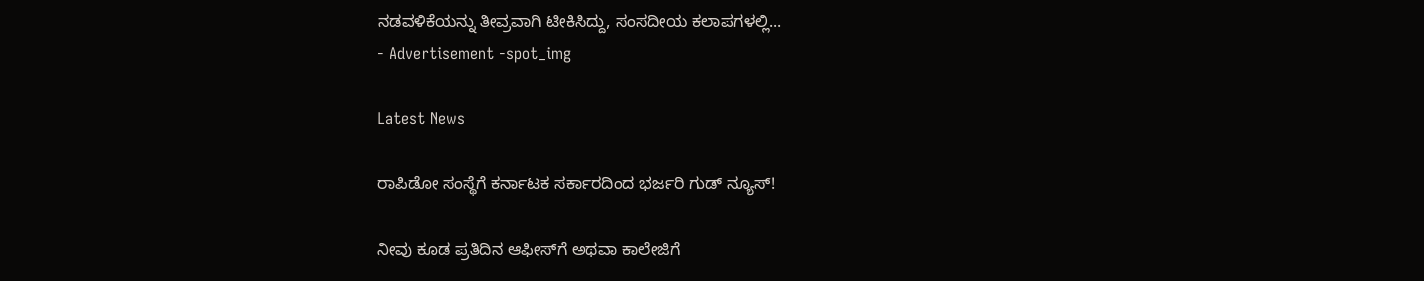ನಡವಳಿಕೆಯನ್ನು ತೀವ್ರವಾಗಿ ಟೀಕಿಸಿದ್ದು, ಸಂಸದೀಯ ಕಲಾಪಗಳಲ್ಲಿ...
- Advertisement -spot_img

Latest News

ರಾಪಿಡೋ ಸಂಸ್ಥೆಗೆ ಕರ್ನಾಟಕ ಸರ್ಕಾರದಿಂದ ಭರ್ಜರಿ ಗುಡ್ ನ್ಯೂಸ್!

ನೀವು ಕೂಡ ಪ್ರತಿದಿನ ಆಫೀಸ್‌ಗೆ ಅಥವಾ ಕಾಲೇಜಿಗೆ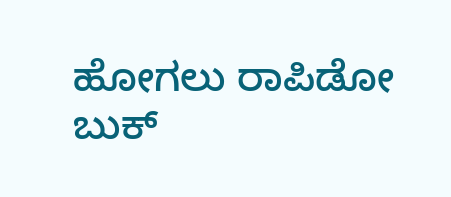ಹೋಗಲು ರಾಪಿಡೋ ಬುಕ್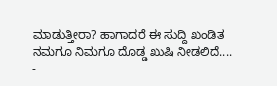ಮಾಡುತ್ತೀರಾ? ಹಾಗಾದರೆ ಈ ಸುದ್ದಿ ಖಂಡಿತ ನಮಗೂ ನಿಮಗೂ ದೊಡ್ಡ ಖುಷಿ ನೀಡಲಿದೆ....
-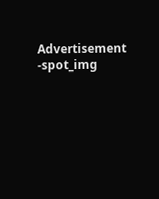Advertisement -spot_img